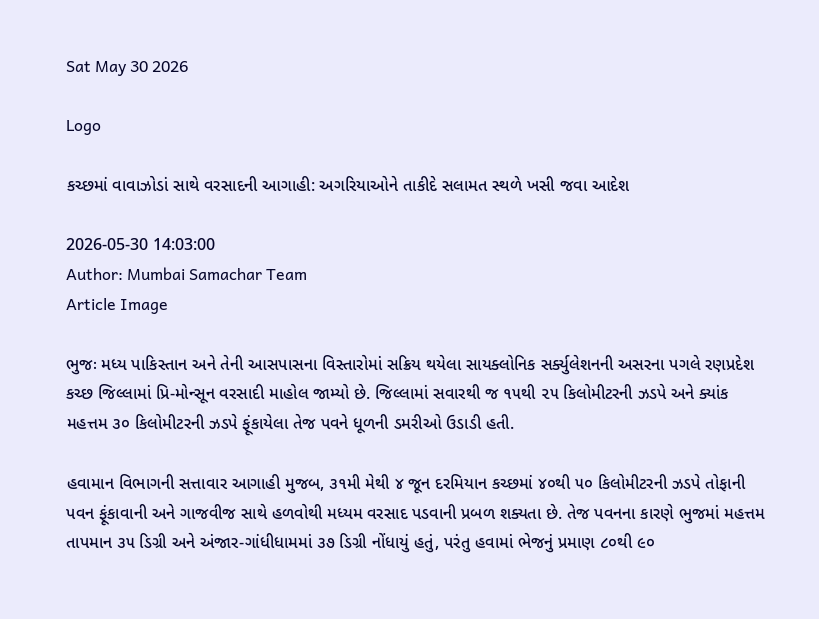Sat May 30 2026

Logo

કચ્છમાં વાવાઝોડાં સાથે વરસાદની આગાહી: અગરિયાઓને તાકીદે સલામત સ્થળે ખસી જવા આદેશ

2026-05-30 14:03:00
Author: Mumbai Samachar Team
Article Image

ભુજઃ મધ્ય પાકિસ્તાન અને તેની આસપાસના વિસ્તારોમાં સક્રિય થયેલા સાયક્લોનિક સર્ક્યુલેશનની અસરના પગલે રણપ્રદેશ કચ્છ જિલ્લામાં પ્રિ-મોન્સૂન વરસાદી માહોલ જામ્યો છે. જિલ્લામાં સવારથી જ ૧૫થી ૨૫ કિલોમીટરની ઝડપે અને ક્યાંક મહત્તમ ૩૦ કિલોમીટરની ઝડપે ફૂંકાયેલા તેજ પવને ધૂળની ડમરીઓ ઉડાડી હતી.

હવામાન વિભાગની સત્તાવાર આગાહી મુજબ, ૩૧મી મેથી ૪ જૂન દરમિયાન કચ્છમાં ૪૦થી ૫૦ કિલોમીટરની ઝડપે તોફાની પવન ફૂંકાવાની અને ગાજવીજ સાથે હળવોથી મધ્યમ વરસાદ પડવાની પ્રબળ શક્યતા છે. તેજ પવનના કારણે ભુજમાં મહત્તમ તાપમાન ૩૫ ડિગ્રી અને અંજાર-ગાંધીધામમાં ૩૭ ડિગ્રી નોંધાયું હતું, પરંતુ હવામાં ભેજનું પ્રમાણ ૮૦થી ૯૦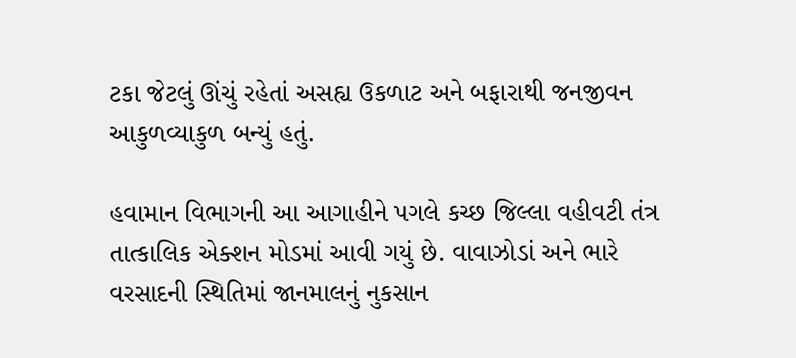ટકા જેટલું ઊંચું રહેતાં અસહ્ય ઉકળાટ અને બફારાથી જનજીવન આકુળવ્યાકુળ બન્યું હતું.

હવામાન વિભાગની આ આગાહીને પગલે કચ્છ જિલ્લા વહીવટી તંત્ર તાત્કાલિક એક્શન મોડમાં આવી ગયું છે. વાવાઝોડાં અને ભારે વરસાદની સ્થિતિમાં જાનમાલનું નુકસાન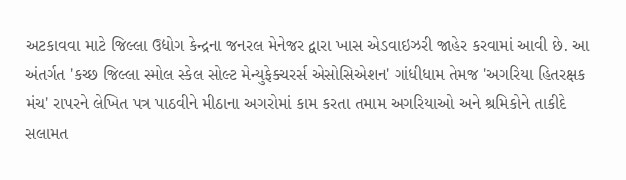અટકાવવા માટે જિલ્લા ઉદ્યોગ કેન્દ્રના જનરલ મેનેજર દ્વારા ખાસ એડવાઇઝરી જાહેર કરવામાં આવી છે. આ અંતર્ગત 'કચ્છ જિલ્લા સ્મોલ સ્કેલ સોલ્ટ મેન્યુફેક્ચરર્સ એસોસિએશન' ગાંધીધામ તેમજ 'અગરિયા હિતરક્ષક મંચ' રાપરને લેખિત પત્ર પાઠવીને મીઠાના અગરોમાં કામ કરતા તમામ અગરિયાઓ અને શ્રમિકોને તાકીદે સલામત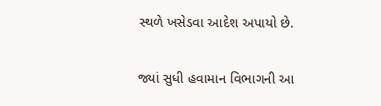સ્થળે ખસેડવા આદેશ અપાયો છે.

જ્યાં સુધી હવામાન વિભાગની આ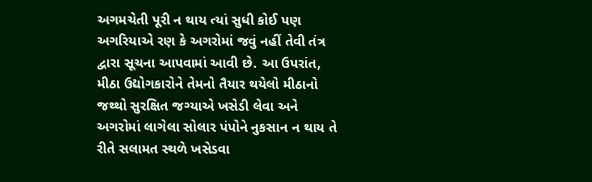અગમચેતી પૂરી ન થાય ત્યાં સુધી કોઈ પણ અગરિયાએ રણ કે અગરોમાં જવું નહીં તેવી તંત્ર દ્વારા સૂચના આપવામાં આવી છે. આ ઉપરાંત, મીઠા ઉદ્યોગકારોને તેમનો તૈયાર થયેલો મીઠાનો જથ્થો સુરક્ષિત જગ્યાએ ખસેડી લેવા અને અગરોમાં લાગેલા સોલાર પંપોને નુકસાન ન થાય તે રીતે સલામત સ્થળે ખસેડવા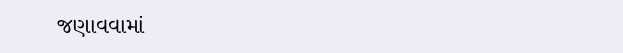જણાવવામાં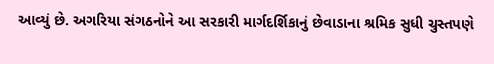આવ્યું છે. અગરિયા સંગઠનોને આ સરકારી માર્ગદર્શિકાનું છેવાડાના શ્રમિક સુધી ચુસ્તપણે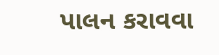પાલન કરાવવા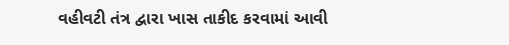વહીવટી તંત્ર દ્વારા ખાસ તાકીદ કરવામાં આવી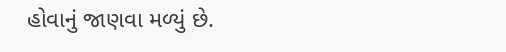હોવાનું જાણવા મળ્યું છે.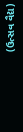(ઉત્સવ વૈદ્ય)